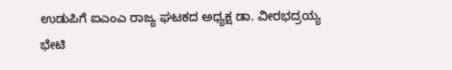ಉಡುಪಿಗೆ ಐಎಂಎ ರಾಜ್ಯ ಘಟಕದ ಅಧ್ಯಕ್ಷ ಡಾ. ವೀರಭದ್ರಯ್ಯ ಭೇಟಿ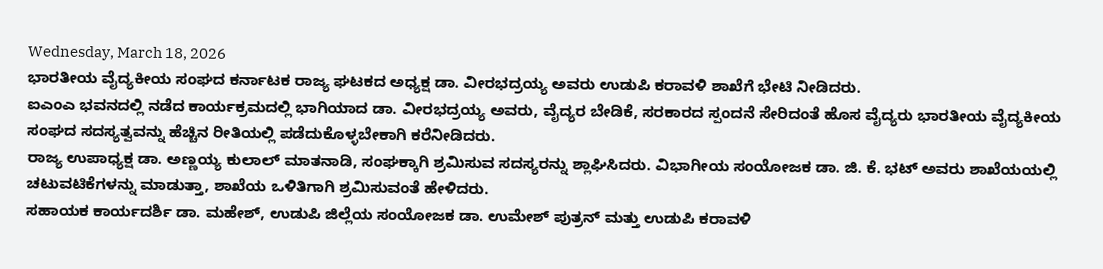Wednesday, March 18, 2026
ಭಾರತೀಯ ವೈದ್ಯಕೀಯ ಸಂಘದ ಕರ್ನಾಟಕ ರಾಜ್ಯ ಘಟಕದ ಅಧ್ಯಕ್ಷ ಡಾ. ವೀರಭದ್ರಯ್ಯ ಅವರು ಉಡುಪಿ ಕರಾವಳಿ ಶಾಖೆಗೆ ಭೇಟಿ ನೀಡಿದರು.
ಐಎಂಎ ಭವನದಲ್ಲಿ ನಡೆದ ಕಾರ್ಯಕ್ರಮದಲ್ಲಿ ಭಾಗಿಯಾದ ಡಾ. ವೀರಭದ್ರಯ್ಯ ಅವರು, ವೈದ್ಯರ ಬೇಡಿಕೆ, ಸರಕಾರದ ಸ್ಪಂದನೆ ಸೇರಿದಂತೆ ಹೊಸ ವೈದ್ಯರು ಭಾರತೀಯ ವೈದ್ಯಕೀಯ ಸಂಘದ ಸದಸ್ಯತ್ವವನ್ನು ಹೆಚ್ಚಿನ ರೀತಿಯಲ್ಲಿ ಪಡೆದುಕೊಳ್ಳಬೇಕಾಗಿ ಕರೆನೀಡಿದರು.
ರಾಜ್ಯ ಉಪಾಧ್ಯಕ್ಷ ಡಾ. ಅಣ್ಣಯ್ಯ ಕುಲಾಲ್ ಮಾತನಾಡಿ, ಸಂಘಕ್ಕಾಗಿ ಶ್ರಮಿಸುವ ಸದಸ್ಯರನ್ನು ಶ್ಲಾಘಿಸಿದರು. ವಿಭಾಗೀಯ ಸಂಯೋಜಕ ಡಾ. ಜಿ. ಕೆ. ಭಟ್ ಅವರು ಶಾಖೆಯಯಲ್ಲಿ ಚಟುವಟಿಕೆಗಳನ್ನು ಮಾಡುತ್ತಾ, ಶಾಖೆಯ ಒಳಿತಿಗಾಗಿ ಶ್ರಮಿಸುವಂತೆ ಹೇಳಿದರು.
ಸಹಾಯಕ ಕಾರ್ಯದರ್ಶಿ ಡಾ. ಮಹೇಶ್, ಉಡುಪಿ ಜಿಲ್ಲೆಯ ಸಂಯೋಜಕ ಡಾ. ಉಮೇಶ್ ಪುತ್ರನ್ ಮತ್ತು ಉಡುಪಿ ಕರಾವಳಿ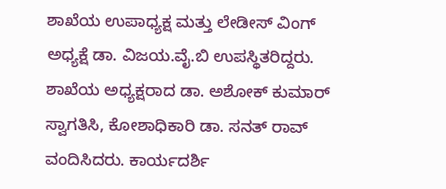ಶಾಖೆಯ ಉಪಾಧ್ಯಕ್ಷ ಮತ್ತು ಲೇಡೀಸ್ ವಿಂಗ್ ಅಧ್ಯಕ್ಷೆ ಡಾ. ವಿಜಯ.ವೈ.ಬಿ ಉಪಸ್ಥಿತರಿದ್ದರು. ಶಾಖೆಯ ಅಧ್ಯಕ್ಷರಾದ ಡಾ. ಅಶೋಕ್ ಕುಮಾರ್ ಸ್ವಾಗತಿಸಿ, ಕೋಶಾಧಿಕಾರಿ ಡಾ. ಸನತ್ ರಾವ್ ವಂದಿಸಿದರು. ಕಾರ್ಯದರ್ಶಿ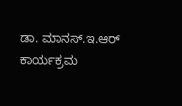ಡಾ. ಮಾನಸ್.ಇ.ಆರ್ ಕಾರ್ಯಕ್ರಮ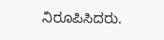ನಿರೂಪಿಸಿದರು.